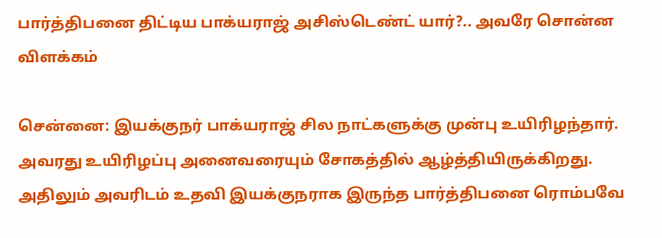பார்த்திபனை திட்டிய பாக்யராஜ் அசிஸ்டெண்ட் யார்?.. அவரே சொன்ன விளக்கம்

சென்னை: இயக்குநர் பாக்யராஜ் சில நாட்களுக்கு முன்பு உயிரிழந்தார். அவரது உயிரிழப்பு அனைவரையும் சோகத்தில் ஆழ்த்தியிருக்கிறது. அதிலும் அவரிடம் உதவி இயக்குநராக இருந்த பார்த்திபனை ரொம்பவே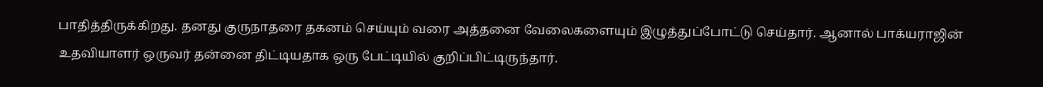பாதித்திருக்கிறது. தனது குருநாதரை தகனம் செய்யும் வரை அத்தனை வேலைகளையும் இழுத்துப்போட்டு செய்தார். ஆனால் பாக்யராஜின் உதவியாளர் ஒருவர் தன்னை திட்டியதாக ஒரு பேட்டியில் குறிப்பிட்டிருந்தார்.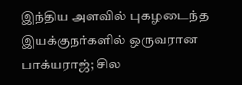இந்திய அளவில் புகழடைந்த இயக்குநர்களில் ஒருவரான பாக்யராஜ்; சில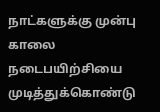நாட்களுக்கு முன்பு காலை நடைபயிற்சியை முடித்துக்கொண்டு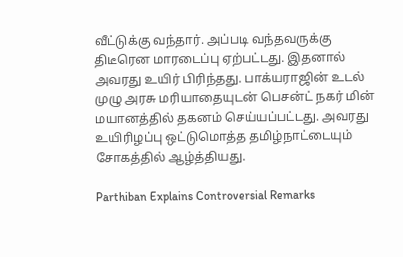வீட்டுக்கு வந்தார். அப்படி வந்தவருக்கு திடீரென மாரடைப்பு ஏற்பட்டது. இதனால் அவரது உயிர் பிரிந்தது. பாக்யராஜின் உடல் முழு அரசு மரியாதையுடன் பெசன்ட் நகர் மின் மயானத்தில் தகனம் செய்யப்பட்டது. அவரது உயிரிழப்பு ஒட்டுமொத்த தமிழ்நாட்டையும் சோகத்தில் ஆழ்த்தியது.

Parthiban Explains Controversial Remarks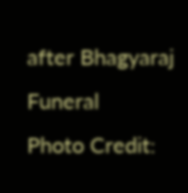after Bhagyaraj Funeral
Photo Credit: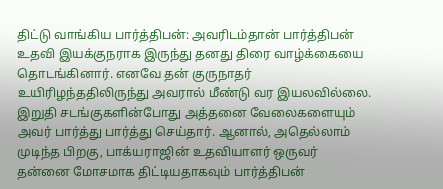திட்டு வாங்கிய பார்த்திபன்: அவரிடம்தான் பார்த்திபன் உதவி இயக்குநராக இருந்து தனது திரை வாழ்க்கையை தொடங்கினார். எனவே தன் குருநாதர் உயிரிழந்ததிலிருந்து அவரால் மீண்டு வர இயலவில்லை. இறுதி சடங்குகளின்போது அத்தனை வேலைகளையும் அவர் பார்த்து பார்த்து செய்தார். ஆனால், அதெல்லாம் முடிந்த பிறகு, பாக்யராஜின் உதவியாளர் ஒருவர் தன்னை மோசமாக திட்டியதாகவும் பார்த்திபன்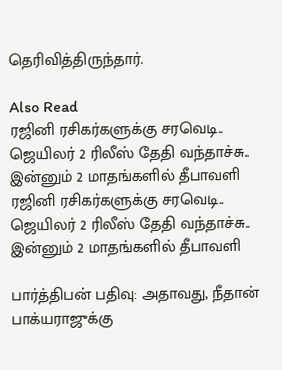தெரிவித்திருந்தார்.

Also Read
ரஜினி ரசிகர்களுக்கு சரவெடி.. ஜெயிலர் 2 ரிலீஸ் தேதி வந்தாச்சு.. இன்னும் 2 மாதங்களில் தீபாவளி
ரஜினி ரசிகர்களுக்கு சரவெடி.. ஜெயிலர் 2 ரிலீஸ் தேதி வந்தாச்சு.. இன்னும் 2 மாதங்களில் தீபாவளி

பார்த்திபன் பதிவு: அதாவது, நீதான் பாக்யராஜுக்கு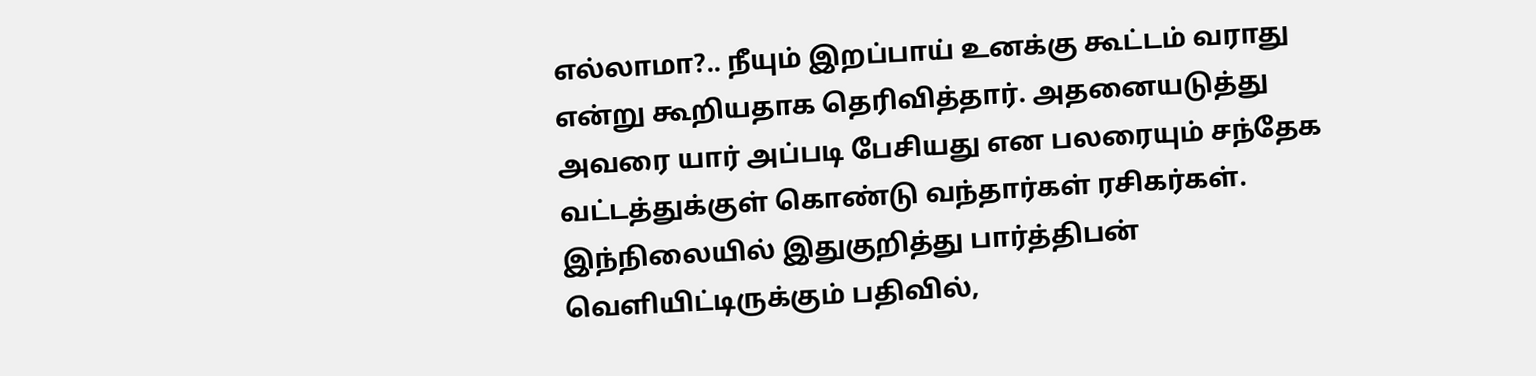எல்லாமா?.. நீயும் இறப்பாய் உனக்கு கூட்டம் வராது என்று கூறியதாக தெரிவித்தார். அதனையடுத்து அவரை யார் அப்படி பேசியது என பலரையும் சந்தேக வட்டத்துக்குள் கொண்டு வந்தார்கள் ரசிகர்கள். இந்நிலையில் இதுகுறித்து பார்த்திபன் வெளியிட்டிருக்கும் பதிவில்,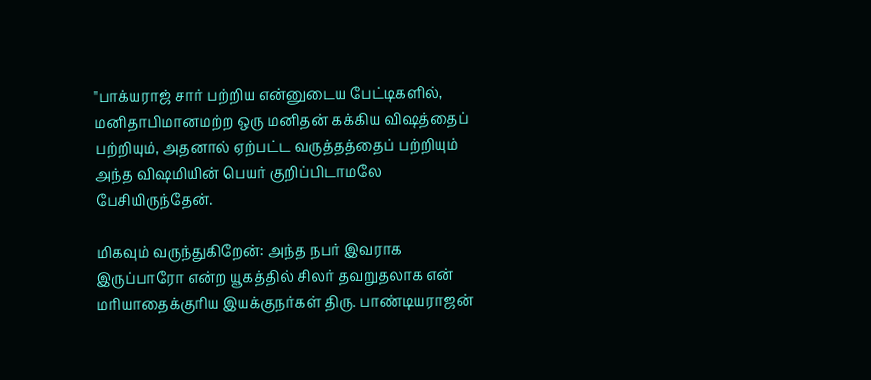"பாக்யராஜ் சார் பற்றிய என்னுடைய பேட்டிகளில், மனிதாபிமானமற்ற ஒரு மனிதன் கக்கிய விஷத்தைப் பற்றியும், அதனால் ஏற்பட்ட வருத்தத்தைப் பற்றியும் அந்த விஷமியின் பெயர் குறிப்பிடாமலே பேசியிருந்தேன்.

மிகவும் வருந்துகிறேன்: அந்த நபர் இவராக இருப்பாரோ என்ற யூகத்தில் சிலர் தவறுதலாக என் மரியாதைக்குரிய இயக்குநர்கள் திரு. பாண்டியராஜன்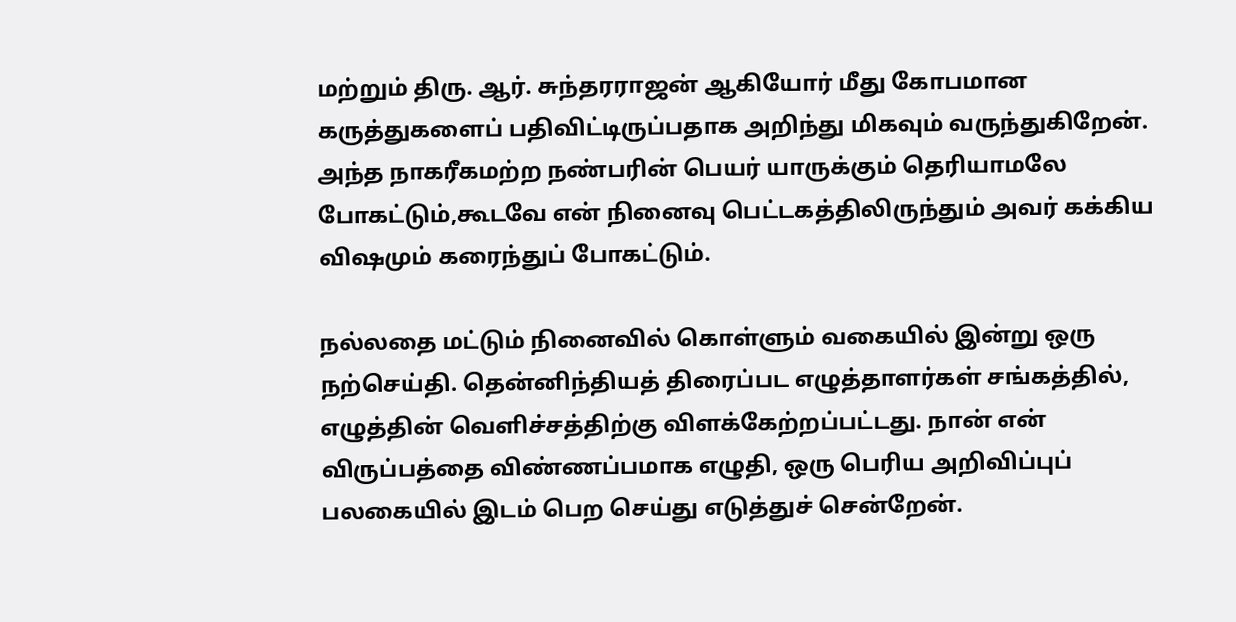மற்றும் திரு. ஆர். சுந்தரராஜன் ஆகியோர் மீது கோபமான கருத்துகளைப் பதிவிட்டிருப்பதாக அறிந்து மிகவும் வருந்துகிறேன். அந்த நாகரீகமற்ற நண்பரின் பெயர் யாருக்கும் தெரியாமலே போகட்டும்,கூடவே என் நினைவு பெட்டகத்திலிருந்தும் அவர் கக்கிய விஷமும் கரைந்துப் போகட்டும்.

நல்லதை மட்டும் நினைவில் கொள்ளும் வகையில் இன்று ஒரு நற்செய்தி. தென்னிந்தியத் திரைப்பட எழுத்தாளர்கள் சங்கத்தில், எழுத்தின் வெளிச்சத்திற்கு விளக்கேற்றப்பட்டது. நான் என் விருப்பத்தை விண்ணப்பமாக எழுதி, ஒரு பெரிய அறிவிப்புப் பலகையில் இடம் பெற செய்து எடுத்துச் சென்றேன்.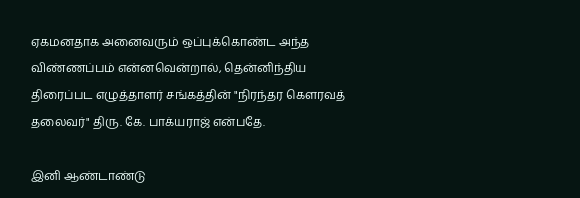ஏகமனதாக அனைவரும் ஒப்புக்கொண்ட அந்த விண்ணப்பம் என்னவென்றால், தென்னிந்திய திரைப்பட எழுத்தாளர் சங்கத்தின் "நிரந்தர கௌரவத் தலைவர்" திரு. கே. பாக்யராஜ் என்பதே.

இனி ஆண்டாண்டு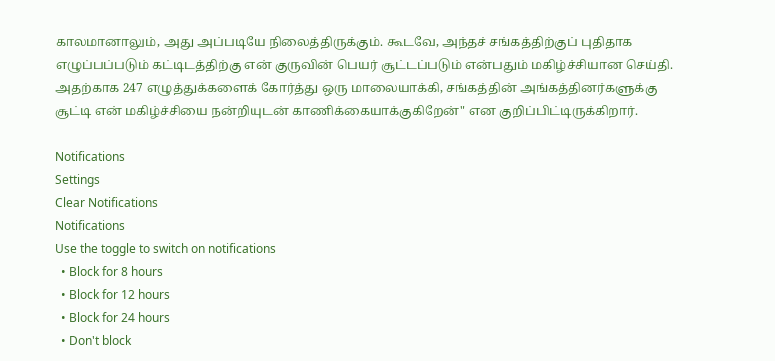காலமானாலும், அது அப்படியே நிலைத்திருக்கும். கூடவே, அந்தச் சங்கத்திற்குப் புதிதாக எழுப்பப்படும் கட்டிடத்திற்கு என் குருவின் பெயர் சூட்டப்படும் என்பதும் மகிழ்ச்சியான செய்தி. அதற்காக 247 எழுத்துக்களைக் கோர்த்து ஒரு மாலையாக்கி, சங்கத்தின் அங்கத்தினர்களுக்கு சூட்டி என் மகிழ்ச்சியை நன்றியுடன் காணிக்கையாக்குகிறேன்" என குறிப்பிட்டிருக்கிறார்.

Notifications
Settings
Clear Notifications
Notifications
Use the toggle to switch on notifications
  • Block for 8 hours
  • Block for 12 hours
  • Block for 24 hours
  • Don't block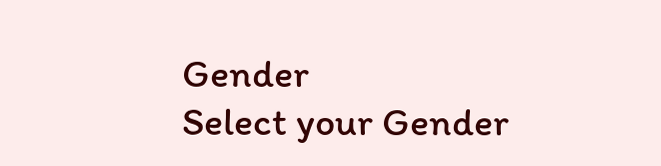Gender
Select your Gender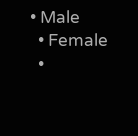• Male
  • Female
  •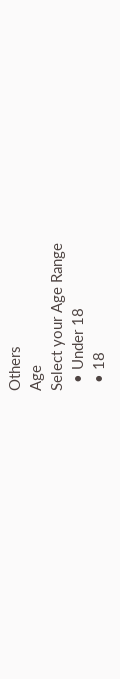Others
Age
Select your Age Range
  • Under 18
  • 18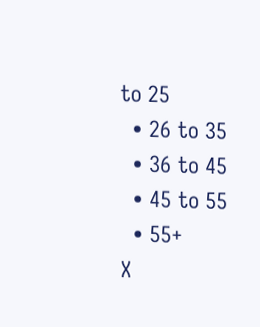to 25
  • 26 to 35
  • 36 to 45
  • 45 to 55
  • 55+
X